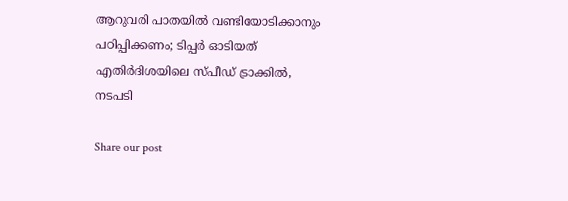ആറുവരി പാതയിൽ വണ്ടിയോടിക്കാനും പഠിപ്പിക്കണം; ടിപ്പർ ഓടിയത് എതിർദിശയിലെ സ്പീഡ് ട്രാക്കിൽ, നടപടി

Share our post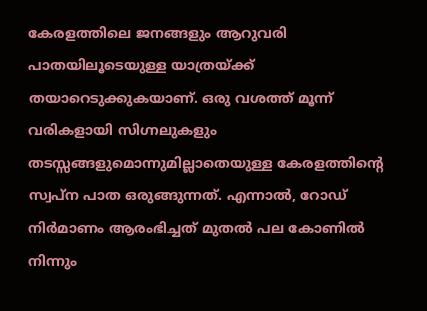കേരളത്തിലെ ജനങ്ങളും ആറുവരി പാതയിലൂടെയുള്ള യാത്രയ്ക്ക് തയാറെടുക്കുകയാണ്. ഒരു വശത്ത് മൂന്ന് വരികളായി സിഗ്നലുകളും തടസ്സങ്ങളുമൊന്നുമില്ലാതെയുള്ള കേരളത്തിന്റെ സ്വപ്‌ന പാത ഒരുങ്ങുന്നത്. എന്നാൽ, റോഡ് നിർമാണം ആരംഭിച്ചത് മുതൽ പല കോണിൽ നിന്നും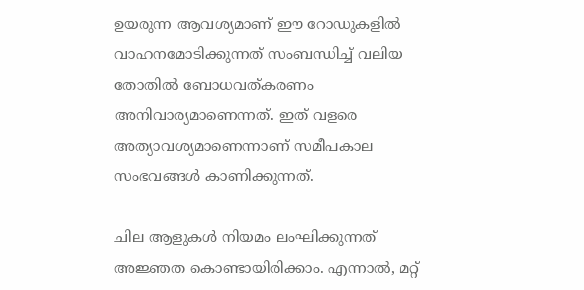ഉയരുന്ന ആവശ്യമാണ് ഈ റോഡുകളിൽ വാഹനമോടിക്കുന്നത് സംബന്ധിച്ച് വലിയ തോതിൽ ബോധവത്കരണം അനിവാര്യമാണെന്നത്. ഇത് വളരെ അത്യാവശ്യമാണെന്നാണ് സമീപകാല സംഭവങ്ങൾ കാണിക്കുന്നത്.

ചില ആളുകൾ നിയമം ലംഘിക്കുന്നത് അജ്ഞത കൊണ്ടായിരിക്കാം. എന്നാൽ, മറ്റ്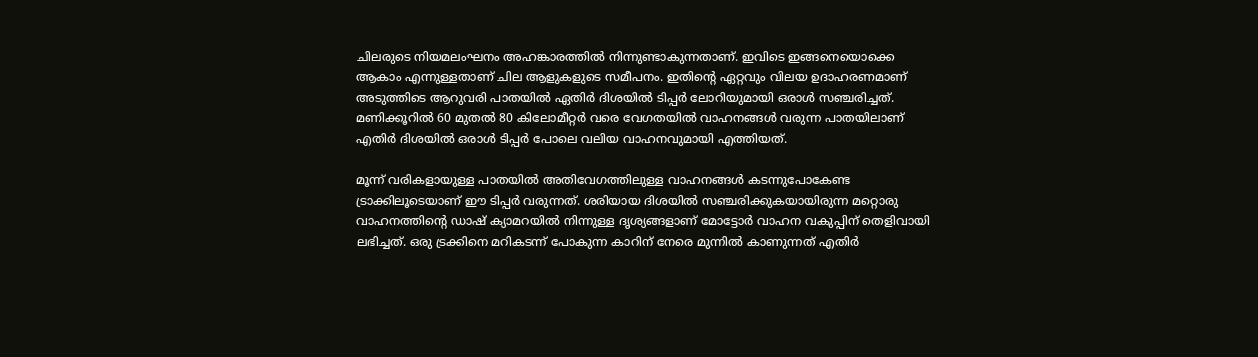ചിലരുടെ നിയമലംഘനം അഹങ്കാരത്തിൽ നിന്നുണ്ടാകുന്നതാണ്. ഇവിടെ ഇങ്ങനെയൊക്കെ ആകാം എന്നുള്ളതാണ് ചില ആളുകളുടെ സമീപനം. ഇതിന്റെ ഏറ്റവും വിലയ ഉദാഹരണമാണ് അടുത്തിടെ ആറുവരി പാതയിൽ ഏതിർ ദിശയിൽ ടിപ്പർ ലോറിയുമായി ഒരാൾ സഞ്ചരിച്ചത്. മണിക്കൂറിൽ 60 മുതൽ 80 കിലോമീറ്റർ വരെ വേഗതയിൽ വാഹനങ്ങൾ വരുന്ന പാതയിലാണ് എതിർ ദിശയിൽ ഒരാൾ ടിപ്പർ പോലെ വലിയ വാഹനവുമായി എത്തിയത്.

മൂന്ന് വരികളായുള്ള പാതയിൽ അതിവേഗത്തിലുള്ള വാഹനങ്ങൾ കടന്നുപോകേണ്ട ട്രാക്കിലൂടെയാണ് ഈ ടിപ്പർ വരുന്നത്. ശരിയായ ദിശയിൽ സഞ്ചരിക്കുകയായിരുന്ന മറ്റൊരു വാഹനത്തിന്റെ ഡാഷ് ക്യാമറയിൽ നിന്നുള്ള ദൃശ്യങ്ങളാണ് മോട്ടോർ വാഹന വകുപ്പിന് തെളിവായി ലഭിച്ചത്. ഒരു ട്രക്കിനെ മറികടന്ന് പോകുന്ന കാറിന് നേരെ മുന്നിൽ കാണുന്നത് എതിർ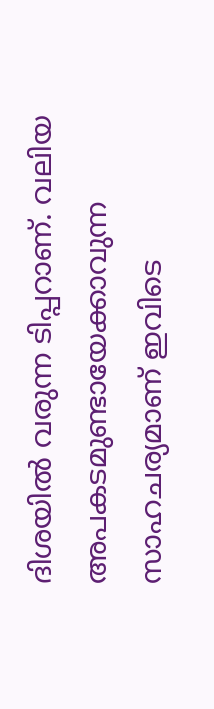ദിശയിൽ വരുന്ന ടിപ്പറാണ്. വലിയ അപകടമുണ്ടായേക്കാവുന്ന സാഹചര്യമാണ് ഇവിടെ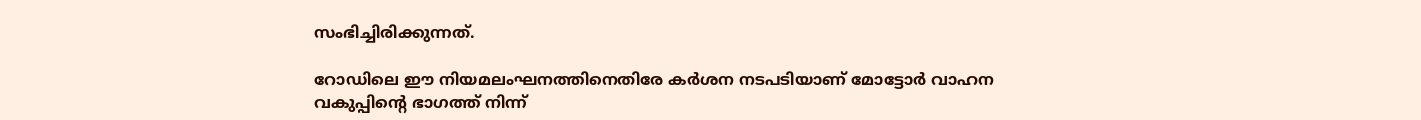സംഭിച്ചിരിക്കുന്നത്.

റോഡിലെ ഈ നിയമലംഘനത്തിനെതിരേ കർശന നടപടിയാണ് മോട്ടോർ വാഹന വകുപ്പിന്റെ ഭാഗത്ത് നിന്ന്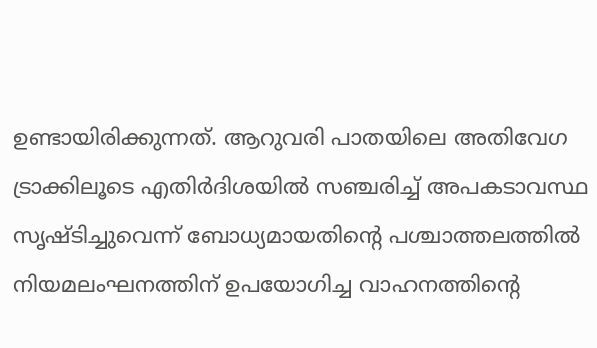ഉണ്ടായിരിക്കുന്നത്. ആറുവരി പാതയിലെ അതിവേഗ ട്രാക്കിലൂടെ എതിർദിശയിൽ സഞ്ചരിച്ച് അപകടാവസ്ഥ സൃഷ്ടിച്ചുവെന്ന് ബോധ്യമായതിന്റെ പശ്ചാത്തലത്തിൽ നിയമലംഘനത്തിന് ഉപയോഗിച്ച വാഹനത്തിന്റെ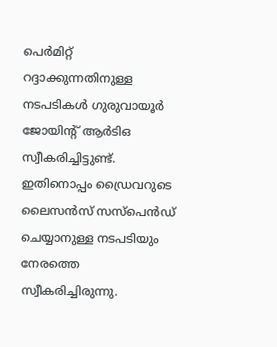പെർമിറ്റ് റദ്ദാക്കുന്നതിനുള്ള നടപടികൾ ഗുരുവായൂർ ജോയിന്റ് ആർടിഒ സ്വീകരിച്ചിട്ടുണ്ട്. ഇതിനൊപ്പം ഡ്രൈവറുടെ ലൈസൻസ് സസ്‌പെൻഡ് ചെയ്യാനുള്ള നടപടിയും നേരത്തെ സ്വീകരിച്ചിരുന്നു.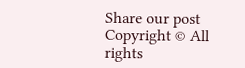Share our post
Copyright © All rights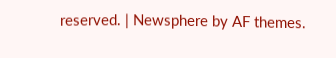reserved. | Newsphere by AF themes.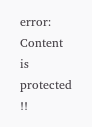error: Content is protected !!